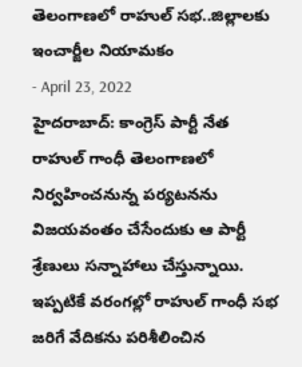తెలంగాణలో రాహుల్ సభ..జిల్లాలకు ఇంచార్జీల నియామకం
- April 23, 2022
హైదరాబాద్: కాంగ్రెస్ పార్టీ నేత రాహుల్ గాంధీ తెలంగాణలో నిర్వహించనున్న పర్యటనను విజయవంతం చేసేందుకు ఆ పార్టీ శ్రేణులు సన్నాహాలు చేస్తున్నాయి. ఇప్పటికే వరంగల్లో రాహుల్ గాంధీ సభ జరిగే వేదికను పరిశీలించిన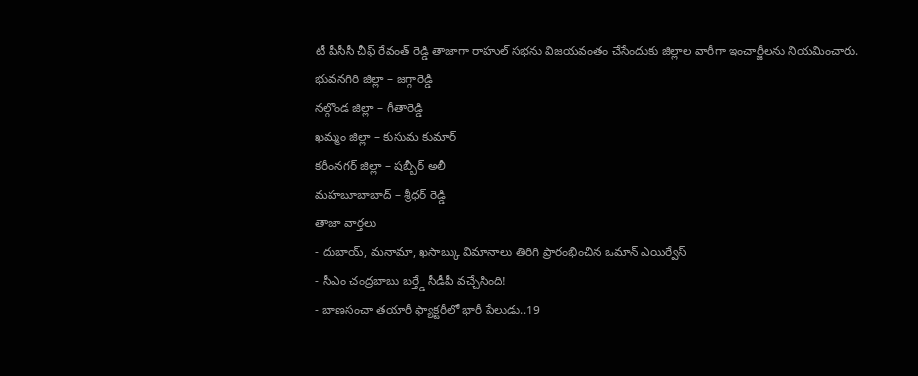టీ పీసీసీ చీఫ్ రేవంత్ రెడ్డి తాజాగా రాహుల్ సభను విజయవంతం చేసేందుకు జిల్లాల వారీగా ఇంచార్జీలను నియమించారు.
భువనగిరి జిల్లా – జగ్గారెడ్డి
నల్గొండ జిల్లా – గీతారెడ్డి
ఖమ్మం జిల్లా – కుసుమ కుమార్
కరీంనగర్ జిల్లా – షబ్బీర్ అలీ
మహబూబాబాద్ – శ్రీధర్ రెడ్డి
తాజా వార్తలు
- దుబాయ్, మనామా, ఖసాబ్కు విమానాలు తిరిగి ప్రారంభించిన ఒమాన్ ఎయిర్వేస్
- సీఎం చంద్రబాబు బర్త్డే సీడీపీ వచ్చేసింది!
- బాణసంచా తయారీ ఫ్యాక్టరీలో భారీ పేలుడు..19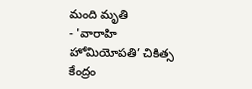మంది మృతి
- 'వారాహి హోమియోపతి’ చికిత్స కేంద్రం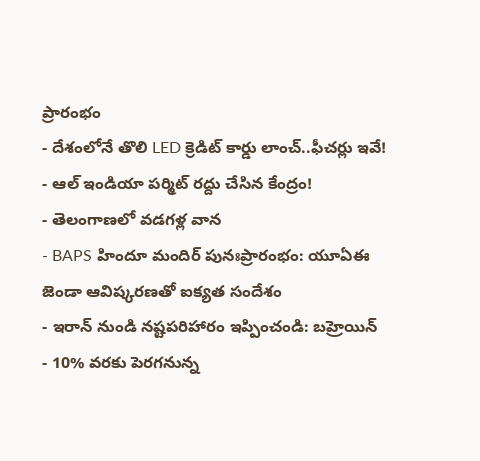ప్రారంభం
- దేశంలోనే తొలి LED క్రెడిట్ కార్డు లాంచ్..ఫీచర్లు ఇవే!
- ఆల్ ఇండియా పర్మిట్ రద్దు చేసిన కేంద్రం!
- తెలంగాణలో వడగళ్ల వాన
- BAPS హిందూ మందిర్ పునఃప్రారంభం: యూఏఈ జెండా ఆవిష్కరణతో ఐక్యత సందేశం
- ఇరాన్ నుండి నష్టపరిహారం ఇప్పించండి: బహ్రెయిన్
- 10% వరకు పెరగనున్న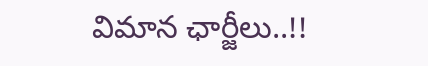విమాన ఛార్జీలు..!!